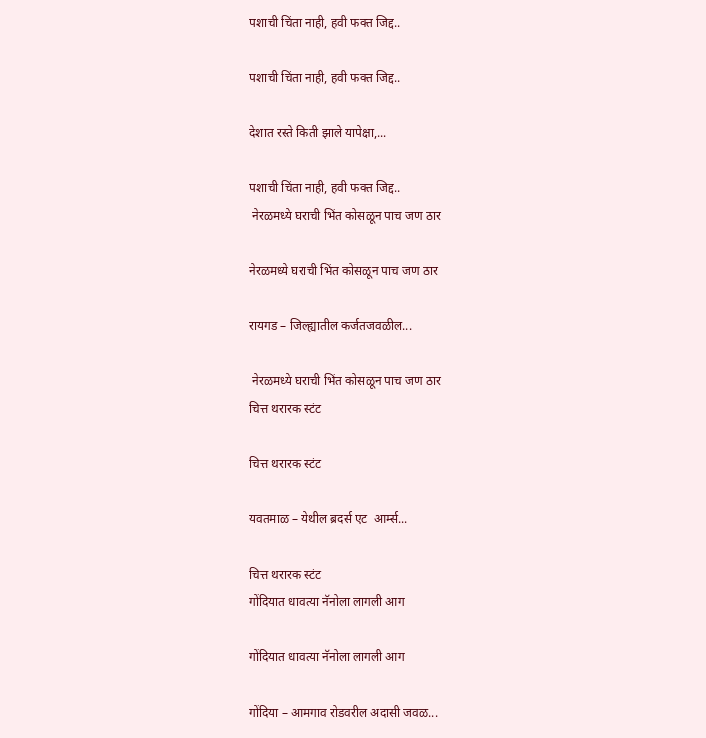पशाची चिंता नाही, हवी फक्त जिद्द..

पशाची चिंता नाही, हवी फक्त जिद्द..

देशात रस्ते किती झाले यापेक्षा,...

पशाची चिंता नाही, हवी फक्त जिद्द..
 नेरळमध्ये घराची भिंत कोसळून पाच जण ठार

नेरळमध्ये घराची भिंत कोसळून पाच जण ठार

रायगड – जिल्ह्यातील कर्जतजवळील...

 नेरळमध्ये घराची भिंत कोसळून पाच जण ठार
चित्त थरारक स्टंट

चित्त थरारक स्टंट

यवतमाळ – येथील ब्रदर्स एट  आर्म्स...

चित्त थरारक स्टंट
गोंदियात धावत्या नॅनोला लागली आग

गोंदियात धावत्या नॅनोला लागली आग

गोंदिया – आमगाव रोडवरील अदासी जवळ...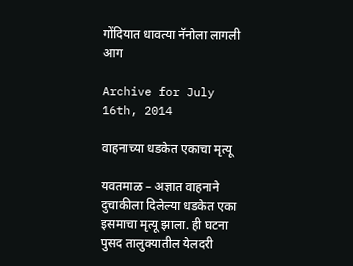गोंदियात धावत्या नॅनोला लागली आग

Archive for July 16th, 2014

वाहनाच्या धडकेत एकाचा मृत्यू

यवतमाळ – अज्ञात वाहनाने दुचाकीला दिलेल्या धडकेत एका इसमाचा मृत्यू झाला. ही घटना पुसद तालुक्यातील येलदरी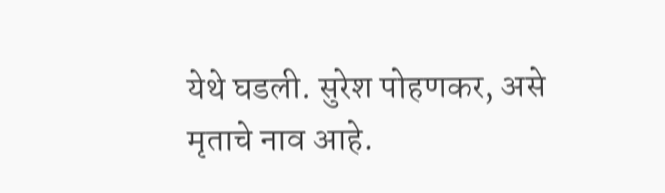येथे घडली. सुरेश पोहणकर, असे मृताचे नाव आहे.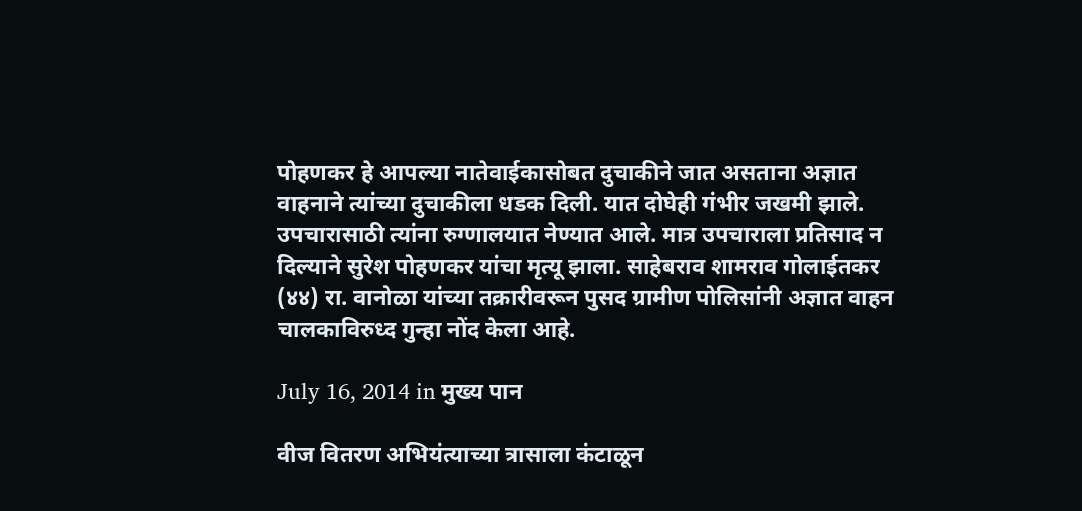पोहणकर हे आपल्या नातेवाईकासोबत दुचाकीने जात असताना अज्ञात वाहनाने त्यांच्या दुचाकीला धडक दिली. यात दोघेही गंभीर जखमी झाले. उपचारासाठी त्यांना रुग्णालयात नेण्यात आले. मात्र उपचाराला प्रतिसाद न दिल्याने सुरेश पोहणकर यांचा मृत्यू झाला. साहेबराव शामराव गोलाईतकर (४४) रा. वानोळा यांच्या तक्रारीवरून पुसद ग्रामीण पोलिसांनी अज्ञात वाहन चालकाविरुध्द गुन्हा नोंद केला आहे.

July 16, 2014 in मुख्य पान

वीज वितरण अभियंत्याच्या त्रासाला कंटाळून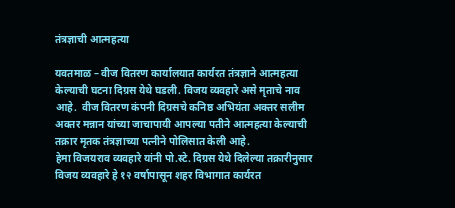तंत्रज्ञाची आत्महत्या

यवतमाळ – वीज वितरण कार्यालयात कार्यरत तंत्रज्ञाने आत्महत्या केल्याची घटना दिग्रस येथे घडली. विजय व्यवहारे असे मृताचे नाव आहे.  वीज वितरण कंपनी दिग्रसचे कनिष्ठ अभियंता अक्तर सलीम अक्तर मन्नान यांच्या जाचापायी आपल्या पतीने आत्महत्या केल्याची तक्रार मृतक तंत्रज्ञाच्या पत्नीने पोलिसात केली आहे.
हेमा विजयराव व्यवहारे यांनी पो.स्टे. दिग्रस येथे दिलेल्या तक्रारीनुसार विजय व्यवहारे हे १२ वर्षापासून शहर विभागात कार्यरत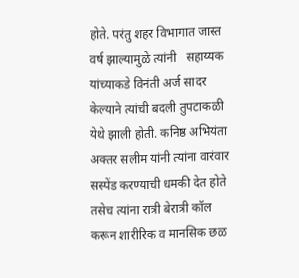होते. परंतु शहर विभागात जास्त वर्ष झाल्यामुळे त्यांनी   सहाय्यक यांच्याकडे विनंती अर्ज सादर केल्याने त्यांची बदली तुपटाकळी येथे झाली होती. कनिष्ठ अभियंता अक्तर सलीम यांनी त्यांना वारंवार सस्पेंड करण्याची धमकी देत होते तसेच त्यांना रात्री बेरात्री कॉल करून शारीरिक व मानसिक छळ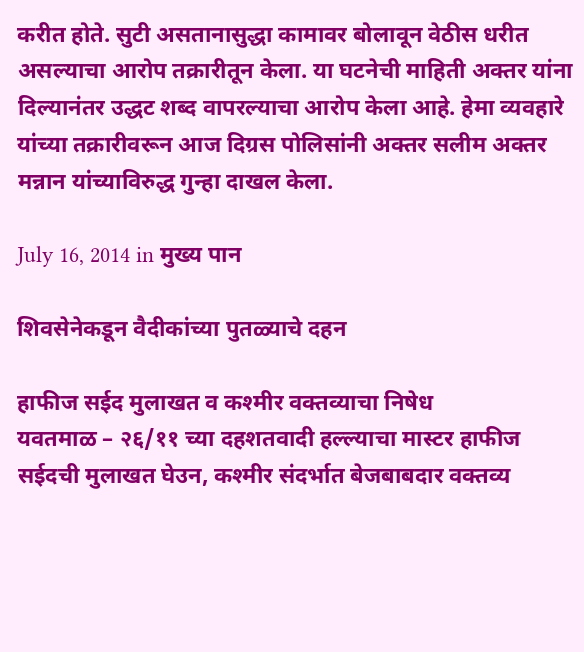करीत होते. सुटी असतानासुद्धा कामावर बोलावून वेठीस धरीत असल्याचा आरोप तक्रारीतून केला. या घटनेची माहिती अक्तर यांना दिल्यानंतर उद्धट शब्द वापरल्याचा आरोप केला आहे. हेमा व्यवहारे यांच्या तक्रारीवरून आज दिग्रस पोलिसांनी अक्तर सलीम अक्तर मन्नान यांच्याविरुद्ध गुन्हा दाखल केला.

July 16, 2014 in मुख्य पान

शिवसेनेकडून वैदीकांच्या पुतळ्याचे दहन

हाफीज सईद मुलाखत व कश्मीर वक्तव्याचा निषेध
यवतमाळ – २६/११ च्या दहशतवादी हल्ल्याचा मास्टर हाफीज सईदची मुलाखत घेउन, कश्मीर संदर्भात बेजबाबदार वक्तव्य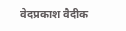वेदप्रकाश वैदीक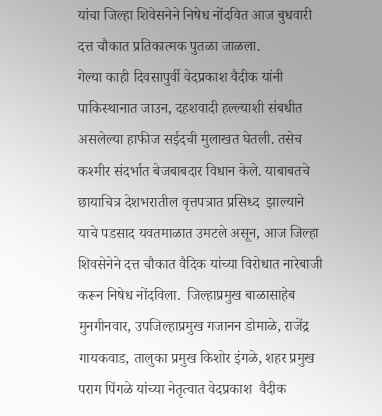यांचा जिल्हा शिवेसनेने निषेध नोंदवित आज बुधवारी दत्त चौकात प्रतिकात्मक पुतळा जाळला.
गेल्या काही दिवसापुर्वी वेदप्रकाश वैदीक यांनी पाकिस्थानात जाउन, दहशवादी हल्ल्याशी संबधीत असलेल्या हाफीज सईदची मुलाखत घेतली. तसेच कश्मीर संदर्भात बेजबाबदार विधान केले. याबाबतचे छायाचित्र देशभरातील वृत्तपत्रात प्रसिध्द  झाल्याने याचे पडसाद यवतमाळात उमटले असून, आज जिल्हा शिवसेनेने दत्त चौकात वैदिक यांच्या विरोधात नारेबाजी करून निषेध नोंदविला.  जिल्हाप्रमुख बाळासाहेब मुनगीनवार, उपजिल्हाप्रमुख गजानन डोमाळे, राजेंद्र गायकवाड, तालुका प्रमुख किशोर इंगळे, शहर प्रमुख पराग पिंगळे यांच्या नेतृत्वात वेदप्रकाश  वैदीक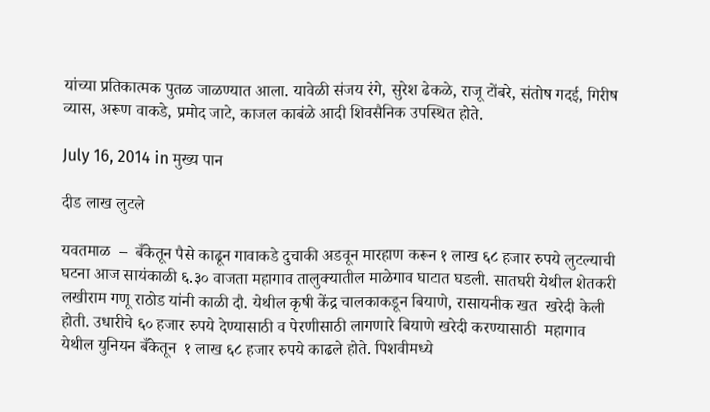यांच्या प्रतिकात्मक पुतळ जाळण्यात आला. यावेळी संजय रंगे, सुरेश ढेकळे, राजू टोंबरे, संतोष गदई, गिरीष व्यास, अरूण वाकडे, प्रमोद जाटे, काजल काबंळे आदी शिवसैनिक उपस्थित होते.

July 16, 2014 in मुख्य पान

दीड लाख लुटले

यवतमाळ  –  बँकेतून पैसे काढून गावाकडे दुचाकी अडवून मारहाण करून १ लाख ६८ हजार रुपये लुटल्याची घटना आज सायंकाळी ६.३० वाजता महागाव तालुक्यातील माळेगाव घाटात घडली. सातघरी येथील शेतकरी लखीराम गणू राठोड यांनी काळी दौ. येथील कृषी केंद्र चालकाकडून बियाणे, रासायनीक खत  खरेदी केली होती. उधारीचे ६० हजार रुपये देण्यासाठी व पेरणीसाठी लागणारे बियाणे खरेदी करण्यासाठी  महागाव येथील युनियन बँकेतून  १ लाख ६८ हजार रुपये काढले होते. पिशवीमध्ये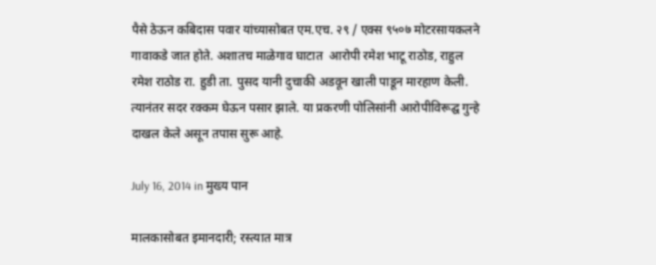पैसे ठेऊन कबिदास पवार यांच्यासोबत एम.एच. २९ / एक्स ९५०७ मोटरसायकलने गावाकडे जात होते. अशातच माळेगाव घाटात  आरोपी रमेश भाटू राठोड, राहुल रमेश राठोड रा. हुडी ता. पुसद यानी दुचाकी अडवून खाली पाडून मारहाण केली. त्यानंतर सदर रक्कम घेऊन पसार झाले. या प्रकरणी पोलिसांनी आरोपीविरूद्घ गुन्हे दाखल केले असून तपास सुरू आहे.

July 16, 2014 in मुख्य पान

मालकासोबत इमानदारी; रस्त्यात मात्र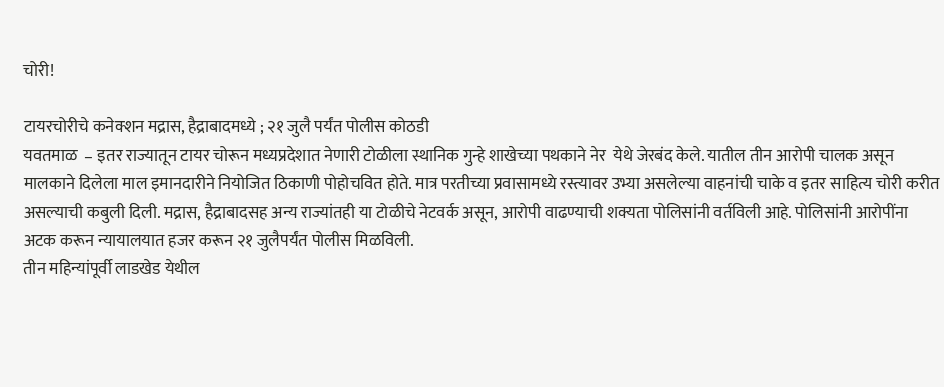चोरी!

टायरचोरीचे कनेक्शन मद्रास, हैद्राबादमध्ये ; २१ जुलै पर्यंत पोलीस कोठडी
यवतमाळ  – इतर राज्यातून टायर चोरून मध्यप्रदेशात नेणारी टोळीला स्थानिक गुन्हे शाखेच्या पथकाने नेर  येथे जेरबंद केले. यातील तीन आरोपी चालक असून मालकाने दिलेला माल इमानदारीने नियोजित ठिकाणी पोहोचवित होते. मात्र परतीच्या प्रवासामध्ये रस्त्यावर उभ्या असलेल्या वाहनांची चाके व इतर साहित्य चोरी करीत असल्याची कबुली दिली. मद्रास, हैद्राबादसह अन्य राज्यांतही या टोळीचे नेटवर्क असून, आरोपी वाढण्याची शक्यता पोलिसांनी वर्तविली आहे. पोलिसांनी आरोपींना अटक करून न्यायालयात हजर करून २१ जुलैपर्यंत पोलीस मिळविली.
तीन महिन्यांपूर्वी लाडखेड येथील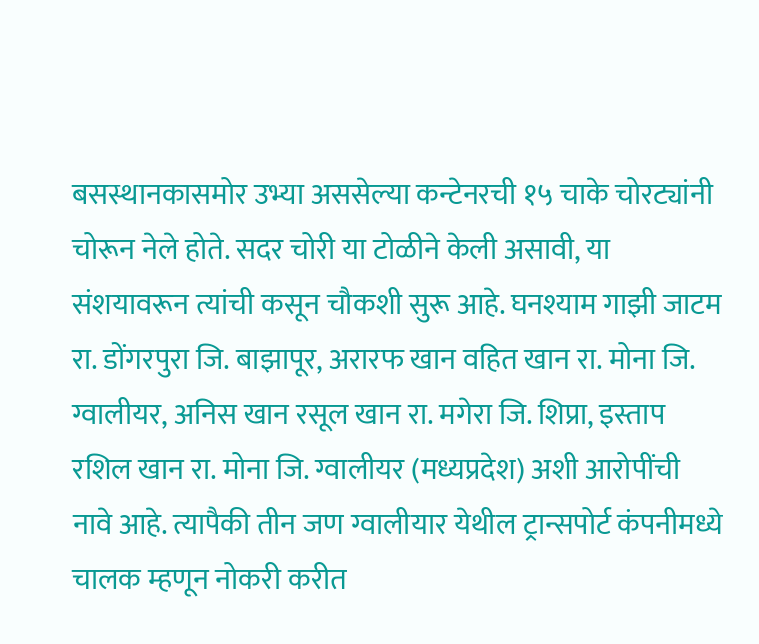बसस्थानकासमोर उभ्या अससेल्या कन्टेनरची १५ चाके चोरट्यांनी चोरून नेले होते. सदर चोरी या टोळीने केली असावी, या संशयावरून त्यांची कसून चौकशी सुरू आहे. घनश्याम गाझी जाटम रा. डोंगरपुरा जि. बाझापूर, अरारफ खान वहित खान रा. मोना जि. ग्वालीयर, अनिस खान रसूल खान रा. मगेरा जि. शिप्रा, इस्ताप रशिल खान रा. मोना जि. ग्वालीयर (मध्यप्रदेश) अशी आरोपींची नावे आहे. त्यापैकी तीन जण ग्वालीयार येथील ट्रान्सपोर्ट कंपनीमध्ये चालक म्हणून नोकरी करीत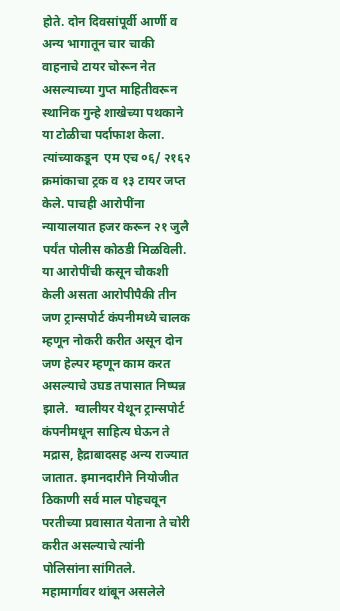होते. दोन दिवसांपूर्वी आर्णी व अन्य भागातून चार चाकी वाहनाचे टायर चोरून नेत असल्याच्या गुप्त माहितीवरून स्थानिक गुन्हे शाखेच्या पथकाने या टोळीचा पर्दाफाश केला. त्यांच्याकडून  एम एच ०६/ २१६२ क्रमांकाचा ट्रक व १३ टायर जप्त केले. पाचही आरोपींना न्यायालयात हजर करून २१ जुलै पर्यंत पोलीस कोठडी मिळविली. या आरोपींची कसून चौकशी केली असता आरोपीपैकी तीन जण ट्रान्सपोर्ट कंपनीमध्ये चालक म्हणून नोकरी करीत असून दोन जण हेल्पर म्हणून काम करत असल्याचे उघड तपासात निष्पन्न झाले.  ग्वालीयर येथून ट्रान्सपोर्ट कंपनीमधून साहित्य घेऊन ते मद्रास, हैद्राबादसह अन्य राज्यात जातात. इमानदारीने नियोजीत ठिकाणी सर्व माल पोहचवून परतीच्या प्रवासात येताना ते चोरी करीत असल्याचे त्यांनी पोलिसांना सांगितले. महामार्गावर थांबून असलेले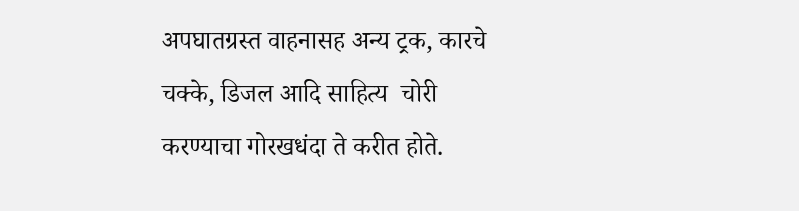अपघातग्रस्त वाहनासह अन्य ट्रक, कारचे चक्के, डिजल आदि साहित्य  चोरी करण्याचा गोरखधंदा ते करीत होते.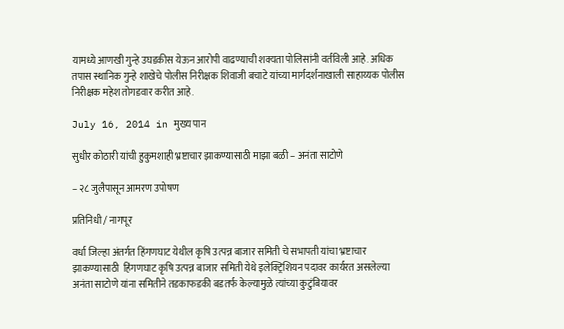यामध्ये आणखी गुन्हे उघडकीस येऊन आरोपी वाढण्याची शक्यता पोलिसांनी वर्तविली आहे. अधिक तपास स्थानिक गुन्हे शाखेचे पोलीस निरीक्षक शिवाजी बचाटे यांच्या मार्गदर्शनाखाली साहाय्यक पोलीस निरीक्षक महेश तोगडवार करीत आहे.

July 16, 2014 in मुख्य पान

सुधीर कोठारी यांची हुकुमशाही भ्रष्टाचार झाकण्यासाठी माझा बळी – अनंता साटोणे

– २८ जुलैपासून आमरण उपोषण

प्रतिनिधी / नागपूर

वर्धा जिल्हा अंतर्गत हिंगणघाट येथील कृषि उत्पन्न बाजार समिती चे सभापती यांचा भ्रष्टाचार झाकण्यासाठी  हिंगणघाट कृषि उत्पन्न बाजार समिती येथे इलेक्ट्रिशियन पदावर कार्यरत असलेल्या अनंता साटोणे यांना समितीने तडकाफडकी बडतर्फ केल्यामुळे त्यांच्या कुटुंबियावर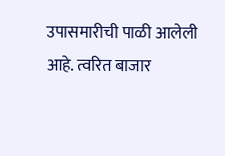उपासमारीची पाळी आलेली आहे. त्वरित बाजार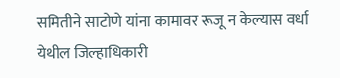समितीने साटोणे यांना कामावर रूजू न केल्यास वर्धा येथील जिल्हाधिकारी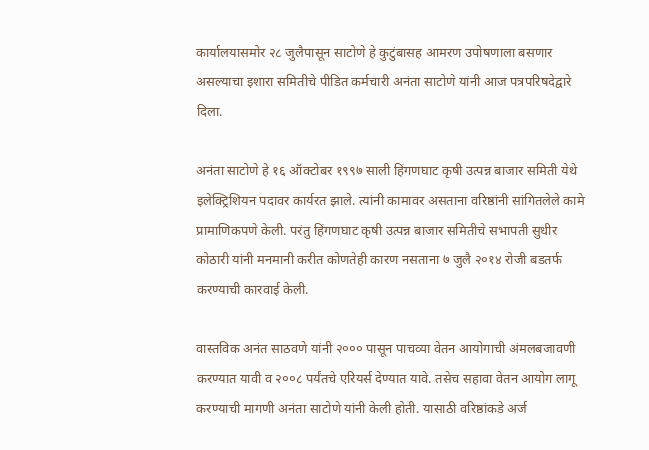कार्यालयासमोर २८ जुलैपासून साटोणे हे कुटुंबासह आमरण उपोषणाला बसणार असल्याचा इशारा समितीचे पीडित कर्मचारी अनंता साटोणे यांनी आज पत्रपरिषदेद्वारे दिला.

अनंता साटोणे हे १६ ऑक्टोबर १९९७ साली हिंगणघाट कृषी उत्पन्न बाजार समिती येथे इलेक्ट्रिशियन पदावर कार्यरत झाले. त्यांनी कामावर असताना वरिष्ठांनी सांगितलेले कामे प्रामाणिकपणे केली. परंतु हिंगणघाट कृषी उत्पन्न बाजार समितीचे सभापती सुधीर कोठारी यांनी मनमानी करीत कोणतेही कारण नसताना ७ जुलै २०१४ रोजी बडतर्फ करण्याची कारवाई केली.

वास्तविक अनंत साठवणे यांनी २००० पासून पाचव्या वेतन आयोगाची अंमलबजावणी करण्यात यावी व २००८ पर्यंतचे एरियर्स देण्यात यावे. तसेच सहावा वेतन आयोग लागू करण्याची मागणी अनंता साटोणे यांनी केली होती. यासाठी वरिष्ठांकडे अर्ज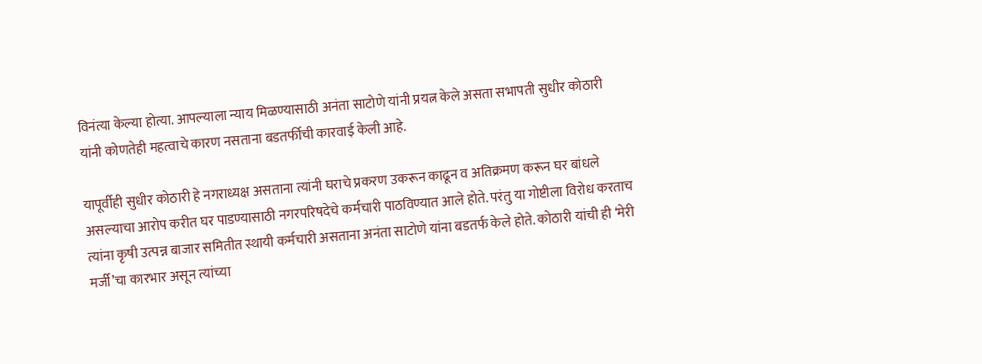विनंत्या केल्या होत्या. आपल्याला न्याय मिळण्यासाठी अनंता साटोणे यांनी प्रयत्न केले असता सभापती सुधीर कोठारी यांनी कोणतेही महत्वाचे कारण नसताना बडतर्फीची कारवाई केली आहे.

यापूर्वीही सुधीर कोठारी हे नगराध्यक्ष असताना त्यांनी घराचे प्रकरण उकरून काढून व अतिक्रमण करून घर बांधले असल्याचा आरोप करीत घर पाडण्यासाठी नगरपरिषदेचे कर्मचारी पाठविण्यात आले होते. परंतु या गोष्टीला विरोध करताच त्यांना कृषी उत्पन्न बाजार समितीत स्थायी कर्मचारी असताना अनंता साटोणे यांना बडतर्फ केले होते. कोठारी यांची ही ‘मेरी मर्जी’चा कारभार असून त्यांच्या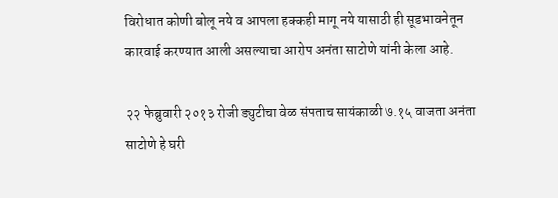विरोधात कोणी बोलू नये व आपला हक्कही मागू नये यासाठी ही सूडभावनेतून कारवाई करण्यात आली असल्याचा आरोप अनंता साटोणे यांनी केला आहे.

२२ फेब्रुवारी २०१३ रोजी ड्युटीचा वेळ संपताच सायंकाळी ७.१५ वाजता अनंता साटोणे हे घरी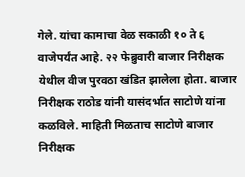गेले. यांचा कामाचा वेळ सकाळी १० ते ६ वाजेपर्यंत आहे. २२ फेब्रुवारी बाजार निरीक्षक येथील वीज पुरवठा खंडित झालेला होता. बाजार निरीक्षक राठोड यांनी यासंदर्भात साटोणे यांना कळविले. माहिती मिळताच साटोणे बाजार निरीक्षक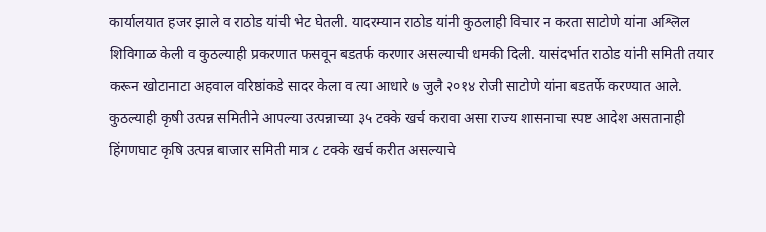कार्यालयात हजर झाले व राठोड यांची भेट घेतली. यादरम्यान राठोड यांनी कुठलाही विचार न करता साटोणे यांना अश्लिल शिविगाळ केली व कुठल्याही प्रकरणात फसवून बडतर्फ करणार असल्याची धमकी दिली. यासंदर्भात राठोड यांनी समिती तयार करून खोटानाटा अहवाल वरिष्ठांकडे सादर केला व त्या आधारे ७ जुलै २०१४ रोजी साटोणे यांना बडतर्फे करण्यात आले. कुठल्याही कृषी उत्पन्न समितीने आपल्या उत्पन्नाच्या ३५ टक्के खर्च करावा असा राज्य शासनाचा स्पष्ट आदेश असतानाही हिंगणघाट कृषि उत्पन्न बाजार समिती मात्र ८ टक्के खर्च करीत असल्याचे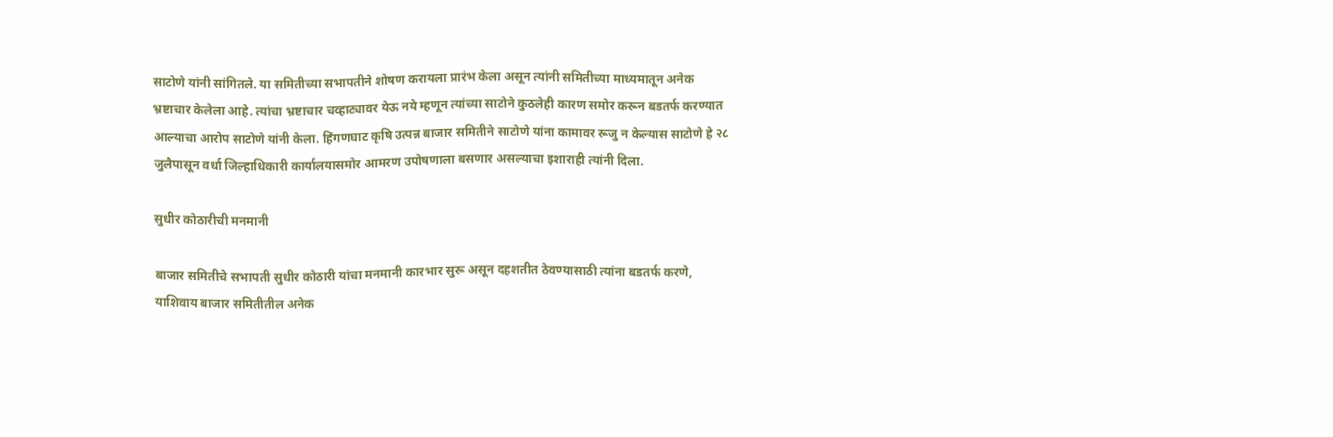साटोणे यांनी सांगितले. या समितीच्या सभापतीने शोषण करायला प्रारंभ केला असून त्यांनी समितीच्या माध्यमातून अनेक भ्रष्टाचार केलेला आहे. त्यांचा भ्रष्टाचार चव्हाट्यावर येऊ नये म्हणून त्यांच्या साटोने कुठलेही कारण समोर करून बडतर्फ करण्यात आल्याचा आरोप साटोणे यांनी केला. हिंगणघाट कृषि उत्पन्न बाजार समितीने साटोणे यांना कामावर रूजु न केल्यास साटोणे हे २८ जुलैपासून वर्धा जिल्हाधिकारी कार्यालयासमोर आमरण उपोषणाला बसणार असल्याचा इशाराही त्यांनी दिला.

सुधीर कोठारीची मनमानी

बाजार समितीचे सभापती सुधीर कोठारी यांचा मनमानी कारभार सुरू असून दहशतीत ठेवण्यासाठी त्यांना बडतर्फ करणे, याशिवाय बाजार समितीतील अनेक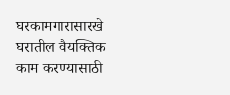घरकामगारासारखे घरातील वैयक्तिक काम करण्यासाठी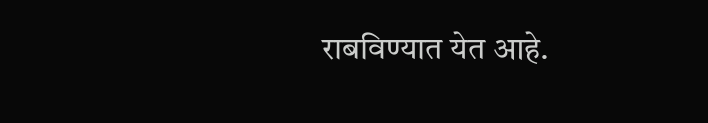राबविण्यात येत आहे.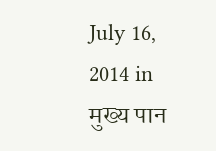July 16, 2014 in मुख्य पान